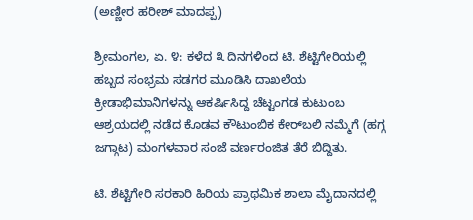(ಅಣ್ಣೀರ ಹರೀಶ್ ಮಾದಪ್ಪ)

ಶ್ರೀಮಂಗಲ, ಏ. ೪: ಕಳೆದ ೩ ದಿನಗಳಿಂದ ಟಿ. ಶೆಟ್ಟಿಗೇರಿಯಲ್ಲಿ ಹಬ್ಬದ ಸಂಭ್ರಮ ಸಡಗರ ಮೂಡಿಸಿ ದಾಖಲೆಯ ಕ್ರೀಡಾಭಿಮಾನಿಗಳನ್ನು ಆಕರ್ಷಿಸಿದ್ದ ಚೆಟ್ಟಂಗಡ ಕುಟುಂಬ ಆಶ್ರಯದಲ್ಲಿ ನಡೆದ ಕೊಡವ ಕೌಟುಂಬಿಕ ಕೇರ್‌ಬಲಿ ನಮ್ಮೆಗೆ (ಹಗ್ಗ ಜಗ್ಗಾಟ) ಮಂಗಳವಾರ ಸಂಜೆ ವರ್ಣರಂಜಿತ ತೆರೆ ಬಿದ್ದಿತು.

ಟಿ. ಶೆಟ್ಟಿಗೇರಿ ಸರಕಾರಿ ಹಿರಿಯ ಪ್ರಾಥಮಿಕ ಶಾಲಾ ಮೈದಾನದಲ್ಲಿ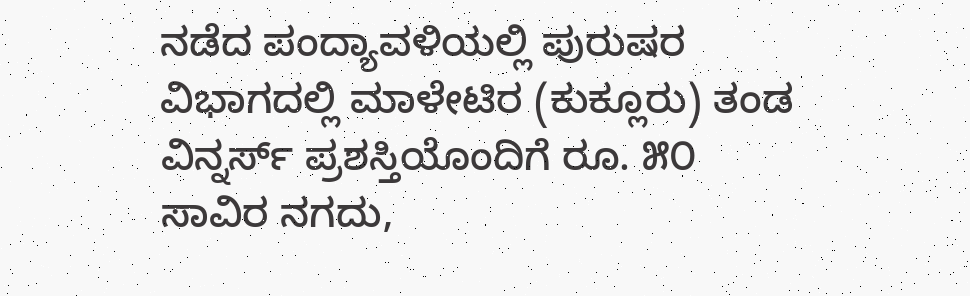ನಡೆದ ಪಂದ್ಯಾವಳಿಯಲ್ಲಿ ಪುರುಷರ ವಿಭಾಗದಲ್ಲಿ ಮಾಳೇಟಿರ (ಕುಕ್ಲೂರು) ತಂಡ ವಿನ್ನರ್ಸ್ ಪ್ರಶಸ್ತಿಯೊಂದಿಗೆ ರೂ. ೫೦ ಸಾವಿರ ನಗದು,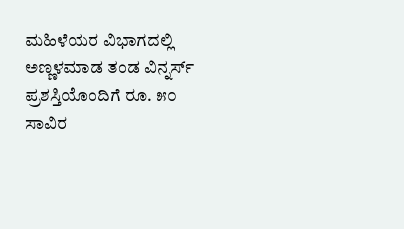ಮಹಿಳೆಯರ ವಿಭಾಗದಲ್ಲಿ ಅಣ್ಣಳಮಾಡ ತಂಡ ವಿನ್ನರ್ಸ್ ಪ್ರಶಸ್ತಿಯೊಂದಿಗೆ ರೂ. ೫೦ ಸಾವಿರ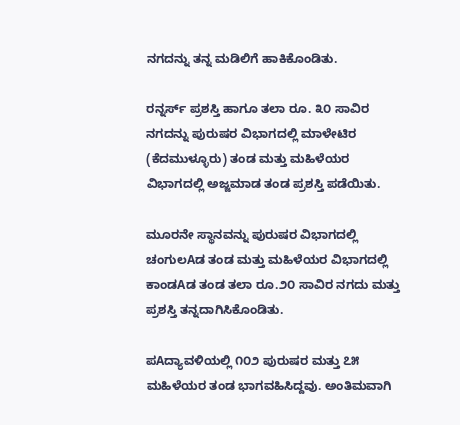ನಗದನ್ನು ತನ್ನ ಮಡಿಲಿಗೆ ಹಾಕಿಕೊಂಡಿತು.

ರನ್ನರ್ಸ್ ಪ್ರಶಸ್ತಿ ಹಾಗೂ ತಲಾ ರೂ. ೩೦ ಸಾವಿರ ನಗದನ್ನು ಪುರುಷರ ವಿಭಾಗದಲ್ಲಿ ಮಾಳೇಟಿರ (ಕೆದಮುಳ್ಳೂರು) ತಂಡ ಮತ್ತು ಮಹಿಳೆಯರ ವಿಭಾಗದಲ್ಲಿ ಅಜ್ಜಮಾಡ ತಂಡ ಪ್ರಶಸ್ತಿ ಪಡೆಯಿತು.

ಮೂರನೇ ಸ್ಥಾನವನ್ನು ಪುರುಷರ ವಿಭಾಗದಲ್ಲಿ ಚಂಗುಲAಡ ತಂಡ ಮತ್ತು ಮಹಿಳೆಯರ ವಿಭಾಗದಲ್ಲಿ ಕಾಂಡAಡ ತಂಡ ತಲಾ ರೂ.೨೦ ಸಾವಿರ ನಗದು ಮತ್ತು ಪ್ರಶಸ್ತಿ ತನ್ನದಾಗಿಸಿಕೊಂಡಿತು.

ಪAದ್ಯಾವಳಿಯಲ್ಲಿ ೧೦೨ ಪುರುಷರ ಮತ್ತು ೭೫ ಮಹಿಳೆಯರ ತಂಡ ಭಾಗವಹಿಸಿದ್ದವು. ಅಂತಿಮವಾಗಿ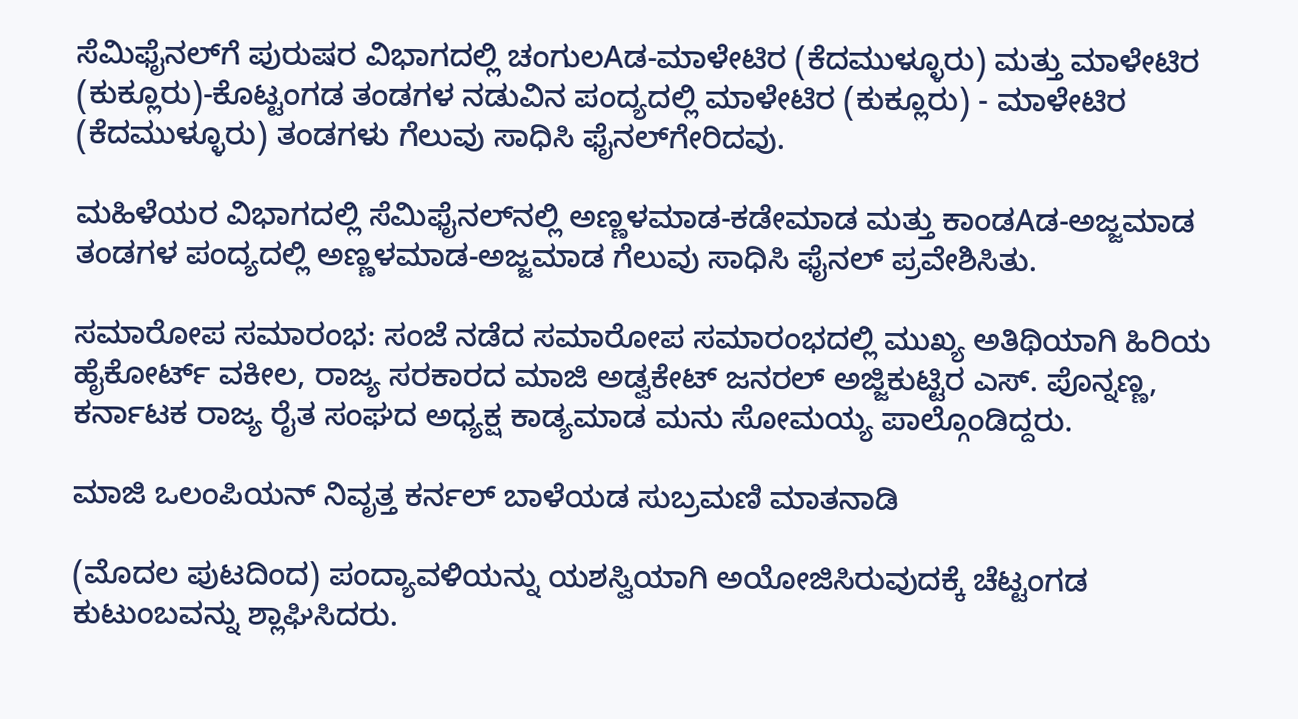ಸೆಮಿಫೈನಲ್‌ಗೆ ಪುರುಷರ ವಿಭಾಗದಲ್ಲಿ ಚಂಗುಲAಡ-ಮಾಳೇಟಿರ (ಕೆದಮುಳ್ಳೂರು) ಮತ್ತು ಮಾಳೇಟಿರ (ಕುಕ್ಲೂರು)-ಕೊಟ್ಟಂಗಡ ತಂಡಗಳ ನಡುವಿನ ಪಂದ್ಯದಲ್ಲಿ ಮಾಳೇಟಿರ (ಕುಕ್ಲೂರು) - ಮಾಳೇಟಿರ (ಕೆದಮುಳ್ಳೂರು) ತಂಡಗಳು ಗೆಲುವು ಸಾಧಿಸಿ ಫೈನಲ್‌ಗೇರಿದವು.

ಮಹಿಳೆಯರ ವಿಭಾಗದಲ್ಲಿ ಸೆಮಿಫೈನಲ್‌ನಲ್ಲಿ ಅಣ್ಣಳಮಾಡ-ಕಡೇಮಾಡ ಮತ್ತು ಕಾಂಡAಡ-ಅಜ್ಜಮಾಡ ತಂಡಗಳ ಪಂದ್ಯದಲ್ಲಿ ಅಣ್ಣಳಮಾಡ-ಅಜ್ಜಮಾಡ ಗೆಲುವು ಸಾಧಿಸಿ ಫೈನಲ್ ಪ್ರವೇಶಿಸಿತು.

ಸಮಾರೋಪ ಸಮಾರಂಭ: ಸಂಜೆ ನಡೆದ ಸಮಾರೋಪ ಸಮಾರಂಭದಲ್ಲಿ ಮುಖ್ಯ ಅತಿಥಿಯಾಗಿ ಹಿರಿಯ ಹೈಕೋರ್ಟ್ ವಕೀಲ, ರಾಜ್ಯ ಸರಕಾರದ ಮಾಜಿ ಅಡ್ವಕೇಟ್ ಜನರಲ್ ಅಜ್ಜಿಕುಟ್ಟಿರ ಎಸ್. ಪೊನ್ನಣ್ಣ, ಕರ್ನಾಟಕ ರಾಜ್ಯ ರೈತ ಸಂಘದ ಅಧ್ಯಕ್ಷ ಕಾಡ್ಯಮಾಡ ಮನು ಸೋಮಯ್ಯ ಪಾಲ್ಗೊಂಡಿದ್ದರು.

ಮಾಜಿ ಒಲಂಪಿಯನ್ ನಿವೃತ್ತ ಕರ್ನಲ್ ಬಾಳೆಯಡ ಸುಬ್ರಮಣಿ ಮಾತನಾಡಿ

(ಮೊದಲ ಪುಟದಿಂದ) ಪಂದ್ಯಾವಳಿಯನ್ನು ಯಶಸ್ವಿಯಾಗಿ ಅಯೋಜಿಸಿರುವುದಕ್ಕೆ ಚೆಟ್ಟಂಗಡ ಕುಟುಂಬವನ್ನು ಶ್ಲಾಘಿಸಿದರು.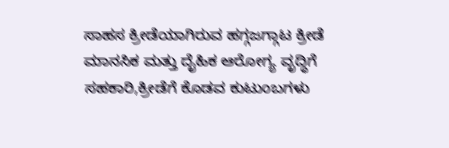ಸಾಹಸ ಕ್ರೀಡೆಯಾಗಿರುವ ಹಗ್ಗಜಗ್ಗಾಟ ಕ್ರೀಡೆ ಮಾನಸಿಕ ಮತ್ತು ದೈಹಿಕ ಆರೋಗ್ಯ ವೃದ್ಧಿಗೆ ಸಹಕಾರಿ,ಕ್ರೀಡೆಗೆ ಕೊಡವ ಕುಟುಂಬಗಳು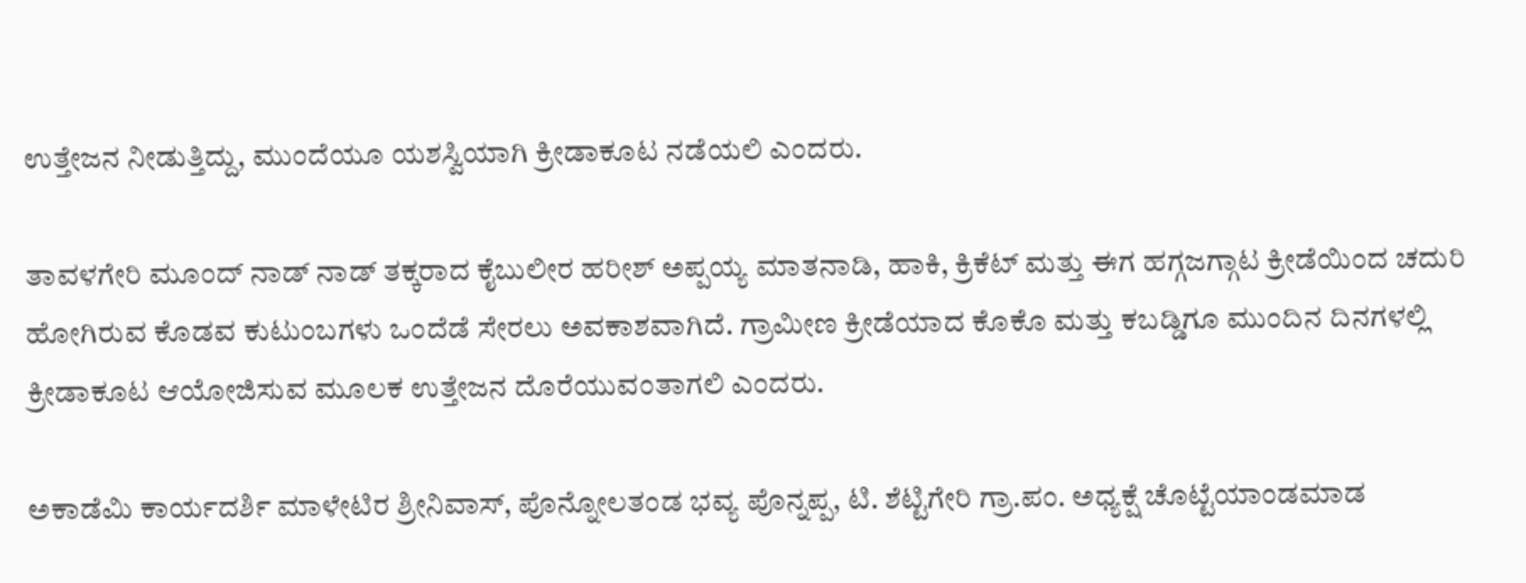ಉತ್ತೇಜನ ನೀಡುತ್ತಿದ್ದು, ಮುಂದೆಯೂ ಯಶಸ್ವಿಯಾಗಿ ಕ್ರೀಡಾಕೂಟ ನಡೆಯಲಿ ಎಂದರು.

ತಾವಳಗೇರಿ ಮೂಂದ್ ನಾಡ್ ನಾಡ್ ತಕ್ಕರಾದ ಕೈಬುಲೀರ ಹರೀಶ್ ಅಪ್ಪಯ್ಯ ಮಾತನಾಡಿ, ಹಾಕಿ, ಕ್ರಿಕೆಟ್ ಮತ್ತು ಈಗ ಹಗ್ಗಜಗ್ಗಾಟ ಕ್ರೀಡೆಯಿಂದ ಚದುರಿ ಹೋಗಿರುವ ಕೊಡವ ಕುಟುಂಬಗಳು ಒಂದೆಡೆ ಸೇರಲು ಅವಕಾಶವಾಗಿದೆ. ಗ್ರಾಮೀಣ ಕ್ರೀಡೆಯಾದ ಕೊಕೊ ಮತ್ತು ಕಬಡ್ಡಿಗೂ ಮುಂದಿನ ದಿನಗಳಲ್ಲಿ ಕ್ರೀಡಾಕೂಟ ಆಯೋಜಿಸುವ ಮೂಲಕ ಉತ್ತೇಜನ ದೊರೆಯುವಂತಾಗಲಿ ಎಂದರು.

ಅಕಾಡೆಮಿ ಕಾರ್ಯದರ್ಶಿ ಮಾಳೇಟಿರ ಶ್ರೀನಿವಾಸ್, ಪೊನ್ನೋಲತಂಡ ಭವ್ಯ ಪೊನ್ನಪ್ಪ, ಟಿ. ಶೆಟ್ಟಿಗೇರಿ ಗ್ರಾ.ಪಂ. ಅಧ್ಯಕ್ಷೆ ಚೊಟ್ಟೆಯಾಂಡಮಾಡ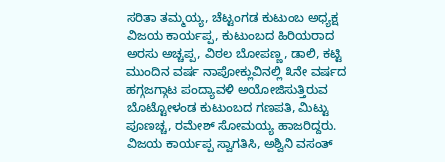ಸರಿತಾ ತಮ್ಮಯ್ಯ, ಚೆಟ್ಟಂಗಡ ಕುಟುಂಬ ಅಧ್ಯಕ್ಷ ವಿಜಯ ಕಾರ್ಯಪ್ಪ, ಕುಟುಂಬದ ಹಿರಿಯರಾದ ಅರಸು ಅಚ್ಚಪ್ಪ, ವಿಠಲ ಬೋಪಣ್ಣ, ಡಾಲಿ, ಕಟ್ಟಿ ಮುಂದಿನ ವರ್ಷ ನಾಪೋಕ್ಲುವಿನಲ್ಲಿ ೩ನೇ ವರ್ಷದ ಹಗ್ಗಜಗ್ಗಾಟ ಪಂದ್ಯಾವಳಿ ಅಯೋಜಿಸುತ್ತಿರುವ ಬೊಟ್ಟೋಳಂಡ ಕುಟುಂಬದ ಗಣಪತಿ, ಮಿಟ್ಟು ಪೂಣಚ್ಚ, ರಮೇಶ್ ಸೋಮಯ್ಯ ಹಾಜರಿದ್ದರು. ವಿಜಯ ಕಾರ್ಯಪ್ಪ ಸ್ವಾಗತಿಸಿ, ಅಶ್ವಿನಿ ವಸಂತ್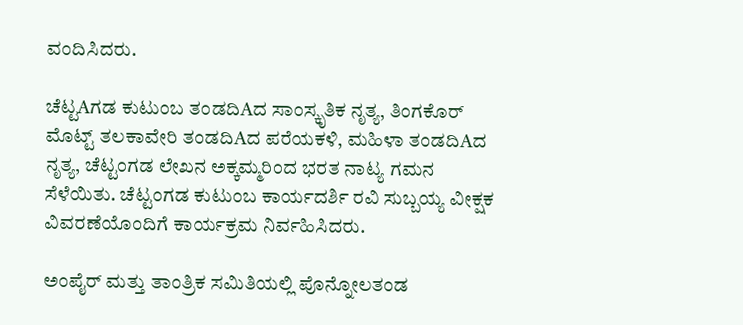ವಂದಿಸಿದರು.

ಚೆಟ್ಟAಗಡ ಕುಟುಂಬ ತಂಡದಿAದ ಸಾಂಸ್ಕೃತಿಕ ನೃತ್ಯ, ತಿಂಗಕೊರ್ ಮೊಟ್ಟ್ ತಲಕಾವೇರಿ ತಂಡದಿAದ ಪರೆಯಕಳಿ, ಮಹಿಳಾ ತಂಡದಿAದ ನೃತ್ಯ, ಚೆಟ್ಟಂಗಡ ಲೇಖನ ಅಕ್ಕಮ್ಮರಿಂದ ಭರತ ನಾಟ್ಯ ಗಮನ ಸೆಳೆಯಿತು. ಚೆಟ್ಟಂಗಡ ಕುಟುಂಬ ಕಾರ್ಯದರ್ಶಿ ರವಿ ಸುಬ್ಬಯ್ಯ ವೀಕ್ಷಕ ವಿವರಣೆಯೊಂದಿಗೆ ಕಾರ್ಯಕ್ರಮ ನಿರ್ವಹಿಸಿದರು.

ಅಂಪೈರ್ ಮತ್ತು ತಾಂತ್ರಿಕ ಸಮಿತಿಯಲ್ಲಿ ಪೊನ್ನೋಲತಂಡ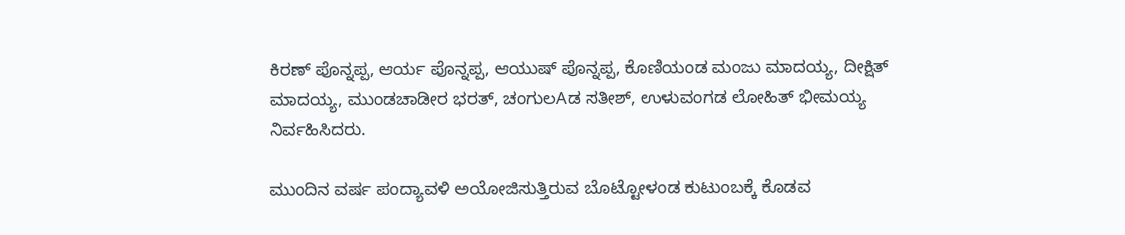ಕಿರಣ್ ಪೊನ್ನಪ್ಪ, ಆರ್ಯ ಪೊನ್ನಪ್ಪ, ಆಯುಷ್ ಪೊನ್ನಪ್ಪ, ಕೊಣಿಯಂಡ ಮಂಜು ಮಾದಯ್ಯ, ದೀಕ್ಷಿತ್ ಮಾದಯ್ಯ, ಮುಂಡಚಾಡೀರ ಭರತ್, ಚಂಗುಲAಡ ಸತೀಶ್, ಉಳುವಂಗಡ ಲೋಹಿತ್ ಭೀಮಯ್ಯ ನಿರ್ವಹಿಸಿದರು.

ಮುಂದಿನ ವರ್ಷ ಪಂದ್ಯಾವಳಿ ಅಯೋಜಿಸುತ್ತಿರುವ ಬೊಟ್ಟೋಳಂಡ ಕುಟುಂಬಕ್ಕೆ ಕೊಡವ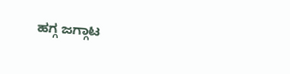ಹಗ್ಗ ಜಗ್ಗಾಟ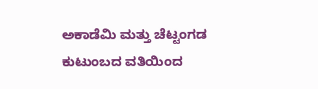ಅಕಾಡೆಮಿ ಮತ್ತು ಚೆಟ್ಟಂಗಡ ಕುಟುಂಬದ ವತಿಯಿಂದ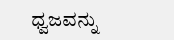ಧ್ವಜವನ್ನು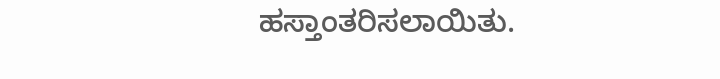ಹಸ್ತಾಂತರಿಸಲಾಯಿತು.